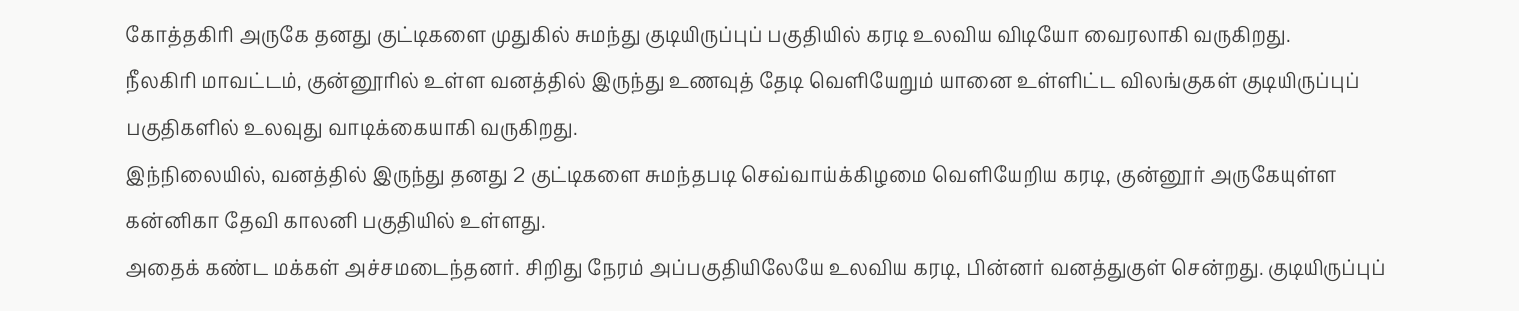கோத்தகிரி அருகே தனது குட்டிகளை முதுகில் சுமந்து குடியிருப்புப் பகுதியில் கரடி உலவிய விடியோ வைரலாகி வருகிறது.
நீலகிரி மாவட்டம், குன்னூரில் உள்ள வனத்தில் இருந்து உணவுத் தேடி வெளியேறும் யானை உள்ளிட்ட விலங்குகள் குடியிருப்புப் பகுதிகளில் உலவுது வாடிக்கையாகி வருகிறது.
இந்நிலையில், வனத்தில் இருந்து தனது 2 குட்டிகளை சுமந்தபடி செவ்வாய்க்கிழமை வெளியேறிய கரடி, குன்னூர் அருகேயுள்ள கன்னிகா தேவி காலனி பகுதியில் உள்ளது.
அதைக் கண்ட மக்கள் அச்சமடைந்தனர். சிறிது நேரம் அப்பகுதியிலேயே உலவிய கரடி, பின்னர் வனத்துகுள் சென்றது. குடியிருப்புப்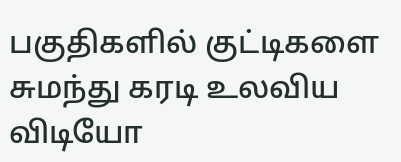பகுதிகளில் குட்டிகளை சுமந்து கரடி உலவிய விடியோ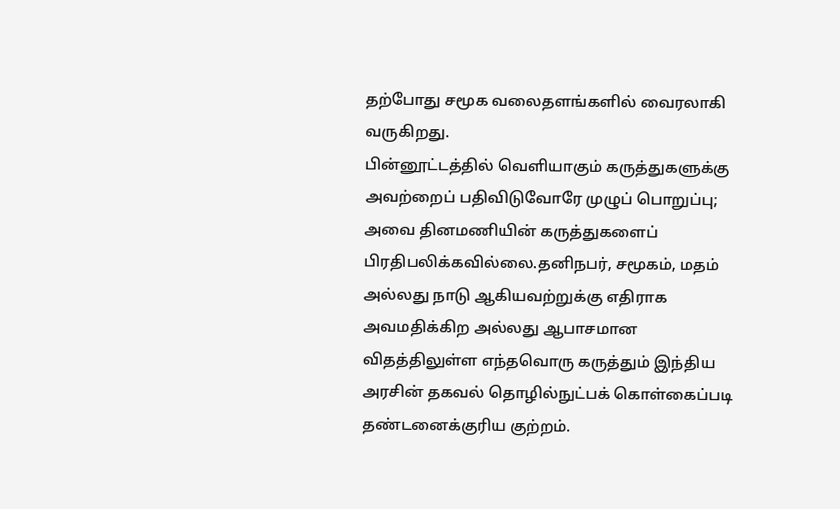தற்போது சமூக வலைதளங்களில் வைரலாகி வருகிறது.
பின்னூட்டத்தில் வெளியாகும் கருத்துகளுக்கு அவற்றைப் பதிவிடுவோரே முழுப் பொறுப்பு; அவை தினமணியின் கருத்துகளைப் பிரதிபலிக்கவில்லை.தனிநபர், சமூகம், மதம் அல்லது நாடு ஆகியவற்றுக்கு எதிராக அவமதிக்கிற அல்லது ஆபாசமான விதத்திலுள்ள எந்தவொரு கருத்தும் இந்திய அரசின் தகவல் தொழில்நுட்பக் கொள்கைப்படி தண்டனைக்குரிய குற்றம்.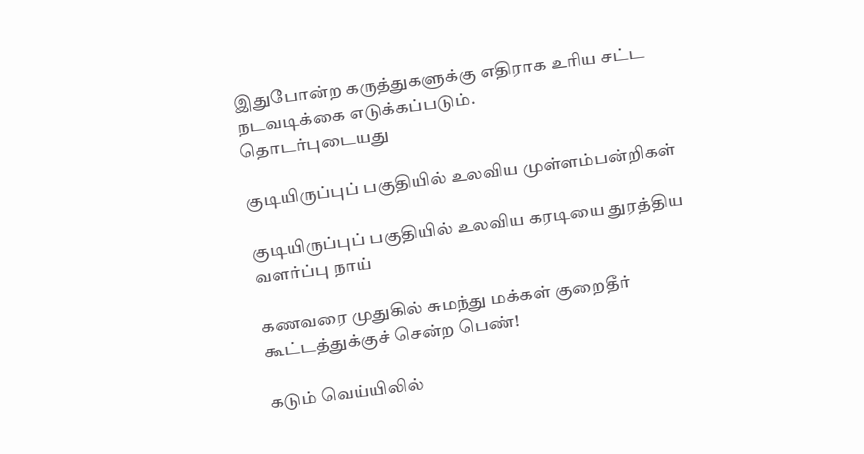இதுபோன்ற கருத்துகளுக்கு எதிராக உரிய சட்ட நடவடிக்கை எடுக்கப்படும்.
தொடர்புடையது

குடியிருப்புப் பகுதியில் உலவிய முள்ளம்பன்றிகள்

குடியிருப்புப் பகுதியில் உலவிய கரடியை துரத்திய வளர்ப்பு நாய்

கணவரை முதுகில் சுமந்து மக்கள் குறைதீர் கூட்டத்துக்குச் சென்ற பெண்!

கடும் வெய்யிலில்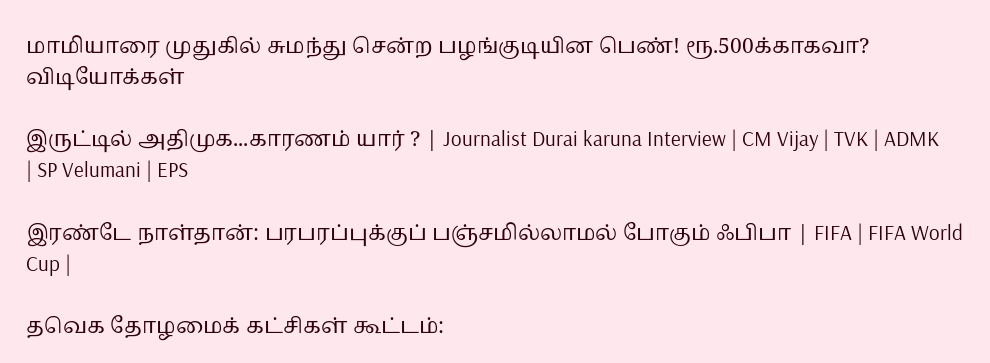மாமியாரை முதுகில் சுமந்து சென்ற பழங்குடியின பெண்! ரூ.500க்காகவா?
விடியோக்கள்

இருட்டில் அதிமுக...காரணம் யார் ? | Journalist Durai karuna Interview | CM Vijay | TVK | ADMK | SP Velumani | EPS

இரண்டே நாள்தான்: பரபரப்புக்குப் பஞ்சமில்லாமல் போகும் ஃபிபா | FIFA | FIFA World Cup |

தவெக தோழமைக் கட்சிகள் கூட்டம்: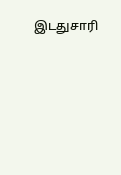இடதுசாரி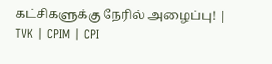கட்சிகளுக்கு நேரில் அழைப்பு! | TVK | CPIM | CPI